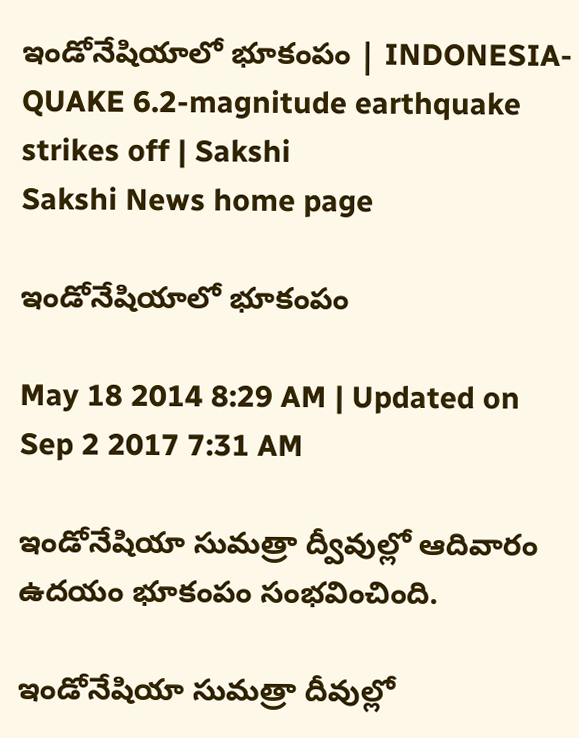ఇండోనేషియాలో భూకంపం | INDONESIA-QUAKE 6.2-magnitude earthquake strikes off | Sakshi
Sakshi News home page

ఇండోనేషియాలో భూకంపం

May 18 2014 8:29 AM | Updated on Sep 2 2017 7:31 AM

ఇండోనేషియా సుమత్రా ద్వీవుల్లో ఆదివారం ఉదయం భూకంపం సంభవించింది.

ఇండోనేషియా సుమత్రా దీవుల్లో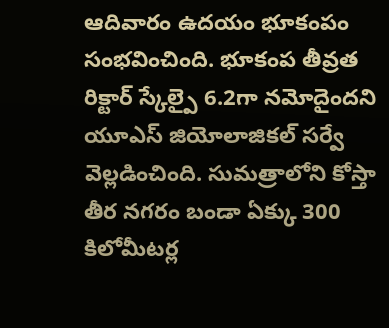ఆదివారం ఉదయం భూకంపం సంభవించింది. భూకంప తీవ్రత రిక్టార్ స్కేల్పై 6.2గా నమోదైందని యూఎస్ జియోలాజికల్ సర్వే వెల్లడించింది. సుమత్రాలోని కోస్తా తీర నగరం బండా ఏక్కు 300 కిలోమీటర్ల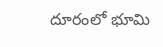దూరంలో భూమి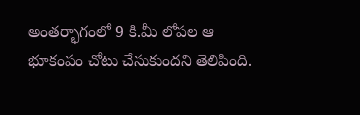అంతర్భాగంలో 9 కి.మీ లోపల ఆ భూకంపం చోటు చేసుకుందని తెలిపింది.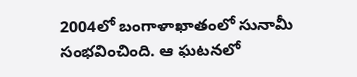2004లో బంగాళాఖాతంలో సునామీ సంభవించింది. ఆ ఘటనలో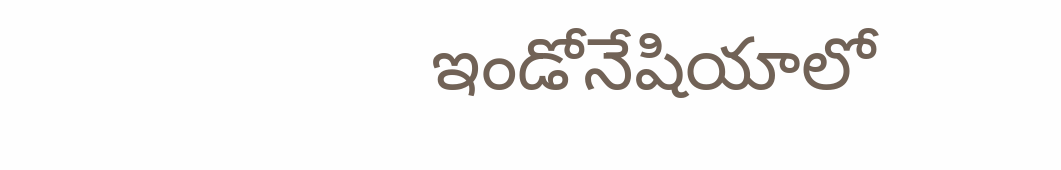ఇండోనేషియాలో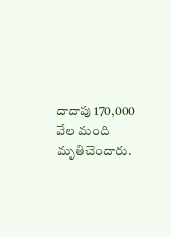దాదాపు 170,000 వేల మంది మృతిచెందారు.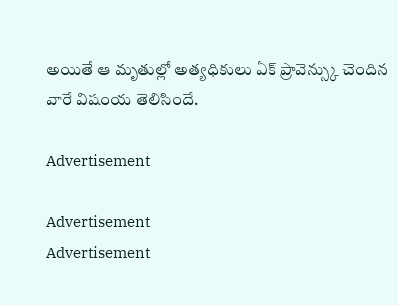అయితే ఆ మృతుల్లో అత్యధికులు ఏక్ ప్రావెన్స్కు చెందిన వారే విషంయ తెలిసిందే.

Advertisement

Advertisement
Advertisement